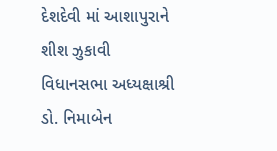દેશદેવી માં આશાપુરાને શીશ ઝુકાવી વિધાનસભા અધ્યક્ષાશ્રી ડો. નિમાબેન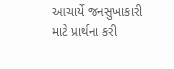આચાર્યે જનસુખાકારી માટે પ્રાર્થના કરી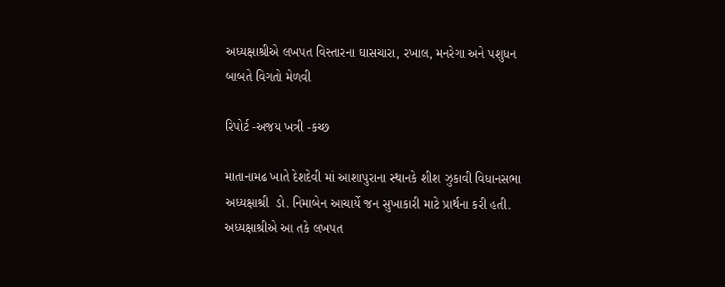અધ્યક્ષાશ્રીએ લખપત વિસ્તારના ઘાસચારા, રખાલ, મનરેગા અને પશુધન બાબતે વિગતો મેળવી

રિપોર્ટ -અજય ખત્રી -કચ્છ

માતાનામઢ ખાતે દેશદેવી માં આશાપુરાના સ્થાનકે શીશ ઝુકાવી વિધાનસભા અધ્યક્ષાશ્રી  ડો. નિમાબેન આચાર્યે જન સુખાકારી માટે પ્રાર્થના કરી હતી. અધ્યક્ષાશ્રીએ આ તકે લખપત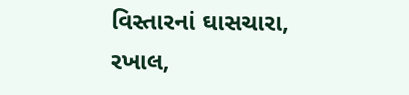વિસ્તારનાં ઘાસચારા, રખાલ,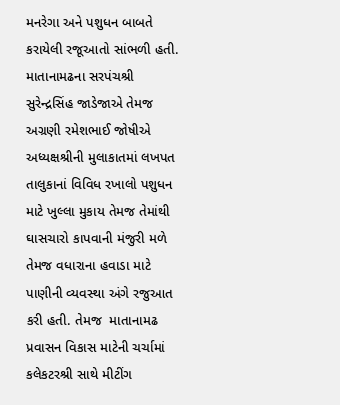મનરેગા અને પશુધન બાબતે કરાયેલી રજૂઆતો સાંભળી હતી. માતાનામઢના સરપંચશ્રી સુરેન્દ્રસિંહ જાડેજાએ તેમજ અગ્રણી રમેશભાઈ જોષીએ અધ્યક્ષશ્રીની મુલાકાતમાં લખપત તાલુકાનાં વિવિધ રખાલો પશુધન માટે ખુલ્લા મુકાય તેમજ તેમાંથી ઘાસચારો કાપવાની મંજુરી મળે તેમજ વધારાના હવાડા માટે પાણીની વ્યવસ્થા અંગે રજુઆત કરી હતી. તેમજ  માતાનામઢ પ્રવાસન વિકાસ માટેની ચર્ચામાં કલેકટરશ્રી સાથે મીટીંગ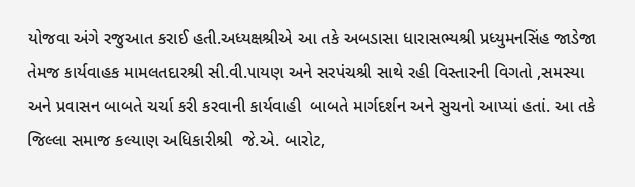યોજવા અંગે રજુઆત કરાઈ હતી.અધ્યક્ષશ્રીએ આ તકે અબડાસા ધારાસભ્યશ્રી પ્રધ્યુમનસિંહ જાડેજા તેમજ કાર્યવાહક મામલતદારશ્રી સી.વી.પાયણ અને સરપંચશ્રી સાથે રહી વિસ્તારની વિગતો ,સમસ્યા અને પ્રવાસન બાબતે ચર્ચા કરી કરવાની કાર્યવાહી  બાબતે માર્ગદર્શન અને સુચનો આપ્યાં હતાં. આ તકે જિલ્લા સમાજ કલ્યાણ અધિકારીશ્રી  જે.એ. બારોટ,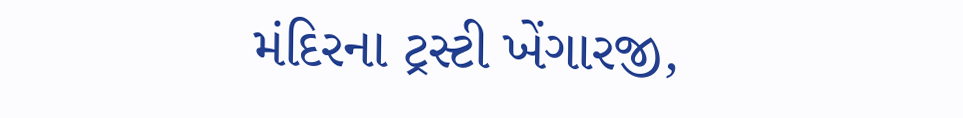મંદિરના ટ્રસ્ટી ખેંગારજી,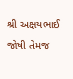શ્રી અક્ષયભાઈ  જોષી તેમજ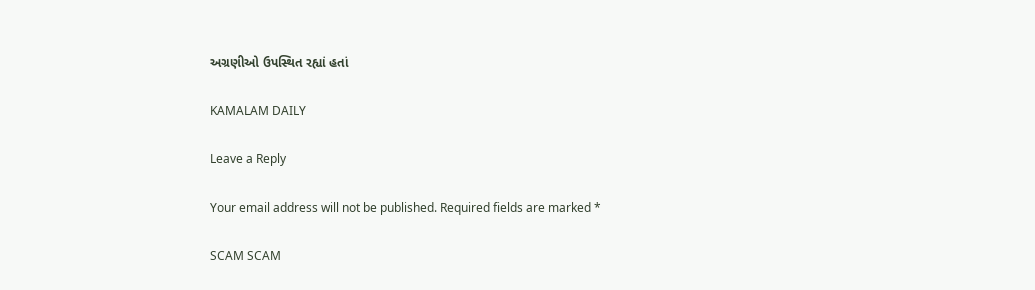અગ્રણીઓ ઉપસ્થિત રહ્યાં હતાં

KAMALAM DAILY

Leave a Reply

Your email address will not be published. Required fields are marked *

SCAM SCAM